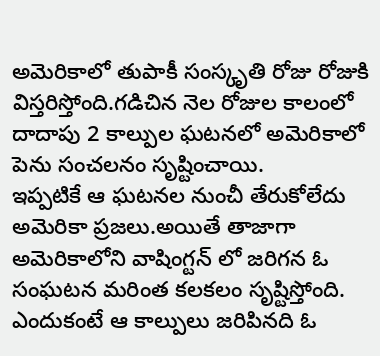అమెరికాలో తుపాకీ సంస్కృతి రోజు రోజుకి విస్తరిస్తోంది.గడిచిన నెల రోజుల కాలంలో దాదాపు 2 కాల్పుల ఘటనలో అమెరికాలో పెను సంచలనం సృష్టించాయి.
ఇప్పటికే ఆ ఘటనల నుంచీ తేరుకోలేదు అమెరికా ప్రజలు.అయితే తాజాగా అమెరికాలోని వాషింగ్టన్ లో జరిగన ఓ సంఘటన మరింత కలకలం సృష్టిస్తోంది.
ఎందుకంటే ఆ కాల్పులు జరిపినది ఓ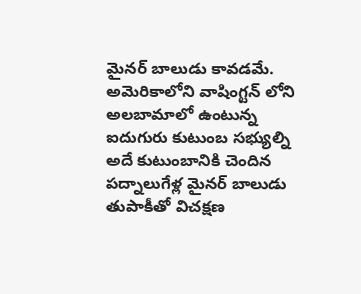మైనర్ బాలుడు కావడమే.
అమెరికాలోని వాషింగ్టన్ లోని అలబామాలో ఉంటున్న ఐదుగురు కుటుంబ సభ్యుల్ని అదే కుటుంబానికి చెందిన పద్నాలుగేళ్ల మైనర్ బాలుడు తుపాకీతో విచక్షణ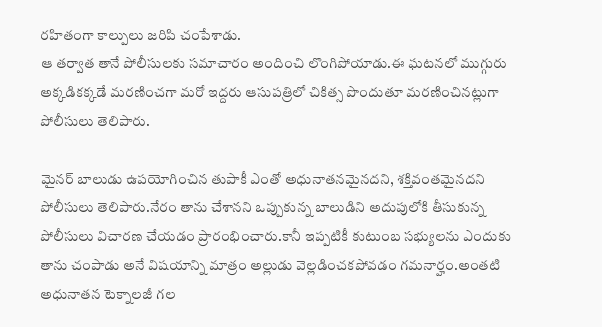రహితంగా కాల్పులు జరిపి చంపేశాడు.
ఆ తర్వాత తానే పోలీసులకు సమాచారం అందించి లొంగిపోయాడు.ఈ ఘటనలో ముగ్గురు అక్కడికక్కడే మరణించగా మరో ఇద్దరు ఆసుపత్రిలో చికిత్స పొందుతూ మరణించినట్లుగా పోలీసులు తెలిపారు.

మైనర్ బాలుడు ఉపయోగించిన తుపాకీ ఎంతో అధునాతనమైనదని, శక్తివంతమైనదని పోలీసులు తెలిపారు.నేరం తాను చేశానని ఒప్పుకున్న బాలుడిని అదుపులోకి తీసుకున్న పోలీసులు విచారణ చేయడం ప్రారంభించారు.కానీ ఇప్పటికీ కుటుంబ సభ్యులను ఎందుకు తాను చంపాడు అనే విషయాన్ని మాత్రం అల్లుడు వెల్లడించకపోవడం గమనార్హం.అంతటి అధునాతన టెక్నాలజీ గల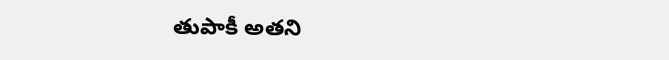తుపాకీ అతని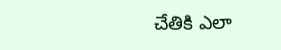చేతికి ఎలా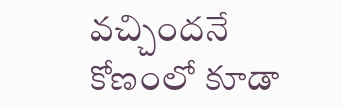వచ్చిందనే కోణంలో కూడా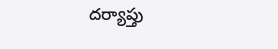దర్యాప్తు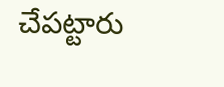చేపట్టారు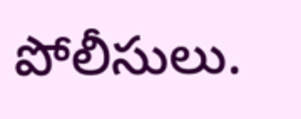పోలీసులు.